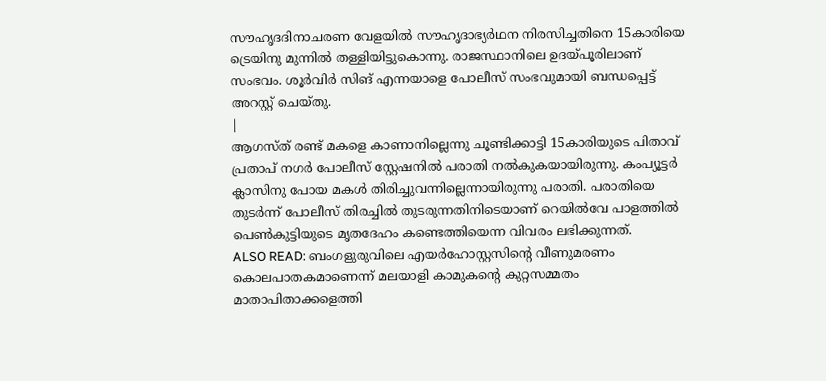സൗഹൃദദിനാചരണ വേളയിൽ സൗഹൃദാഭ്യർഥന നിരസിച്ചതിനെ 15കാരിയെ ട്രെയിനു മുന്നിൽ തള്ളിയിട്ടുകൊന്നു. രാജസ്ഥാനിലെ ഉദയ്പൂരിലാണ് സംഭവം. ശൂർവിർ സിങ് എന്നയാളെ പോലീസ് സംഭവുമായി ബന്ധപ്പെട്ട് അറസ്റ്റ് ചെയ്തു.
|
ആഗസ്ത് രണ്ട് മകളെ കാണാനില്ലെന്നു ചൂണ്ടിക്കാട്ടി 15കാരിയുടെ പിതാവ് പ്രതാപ് നഗർ പോലീസ് സ്റ്റേഷനിൽ പരാതി നൽകുകയായിരുന്നു. കംപ്യൂട്ടർ ക്ലാസിനു പോയ മകൾ തിരിച്ചുവന്നില്ലെന്നായിരുന്നു പരാതി. പരാതിയെ തുടർന്ന് പോലീസ് തിരച്ചിൽ തുടരുന്നതിനിടെയാണ് റെയിൽവേ പാളത്തിൽ പെൺകുട്ടിയുടെ മൃതദേഹം കണ്ടെത്തിയെന്ന വിവരം ലഭിക്കുന്നത്.
ALSO READ: ബംഗളുരുവിലെ എയർഹോസ്റ്റസിന്റെ വീണുമരണം കൊലപാതകമാണെന്ന് മലയാളി കാമുകന്റെ കുറ്റസമ്മതം
മാതാപിതാക്കളെത്തി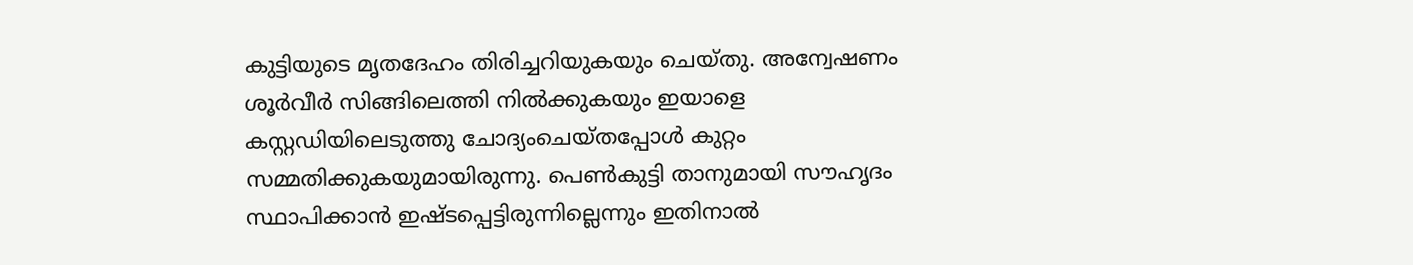കുട്ടിയുടെ മൃതദേഹം തിരിച്ചറിയുകയും ചെയ്തു. അന്വേഷണം ശൂർവീർ സിങ്ങിലെത്തി നിൽക്കുകയും ഇയാളെ കസ്റ്റഡിയിലെടുത്തു ചോദ്യംചെയ്തപ്പോൾ കുറ്റം സമ്മതിക്കുകയുമായിരുന്നു. പെൺകുട്ടി താനുമായി സൗഹൃദം സ്ഥാപിക്കാൻ ഇഷ്ടപ്പെട്ടിരുന്നില്ലെന്നും ഇതിനാൽ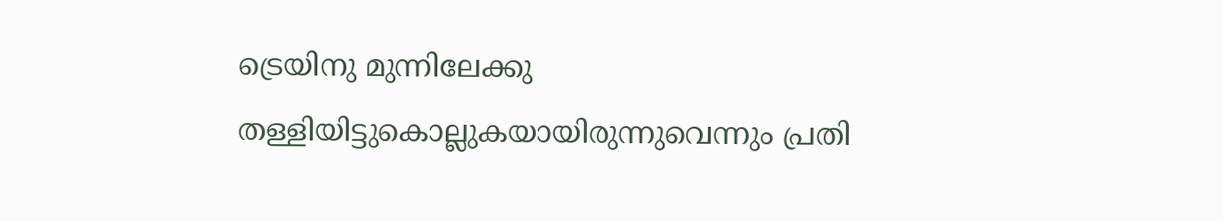ട്രെയിനു മുന്നിലേക്കു തള്ളിയിട്ടുകൊല്ലുകയായിരുന്നുവെന്നും പ്രതി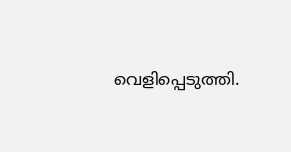വെളിപ്പെടുത്തി.